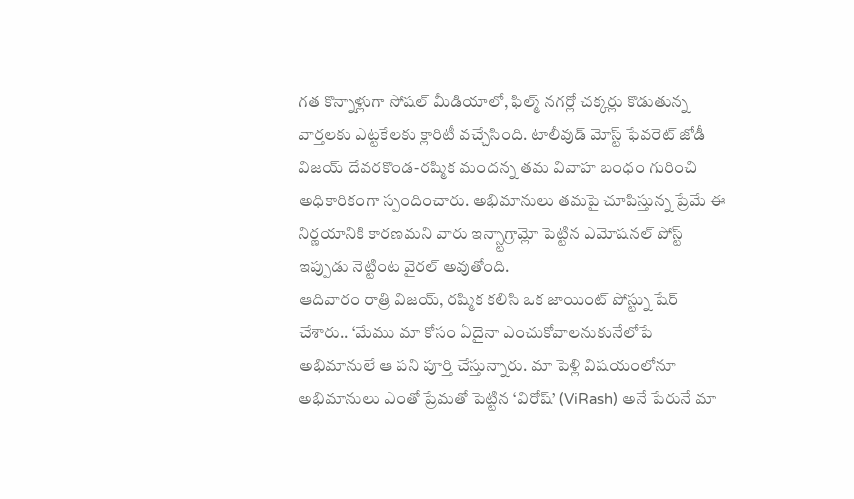గత కొన్నాళ్లుగా సోషల్ మీడియాలో, ఫిల్మ్ నగర్లో చక్కర్లు కొడుతున్న వార్తలకు ఎట్టకేలకు క్లారిటీ వచ్చేసింది. టాలీవుడ్ మోస్ట్ ఫేవరెట్ జోడీ విజయ్ దేవరకొండ-రష్మిక మందన్న తమ వివాహ బంధం గురించి అధికారికంగా స్పందించారు. అభిమానులు తమపై చూపిస్తున్న ప్రేమే ఈ నిర్ణయానికి కారణమని వారు ఇన్స్టాగ్రామ్లో పెట్టిన ఎమోషనల్ పోస్ట్ ఇప్పుడు నెట్టింట వైరల్ అవుతోంది.
ఆదివారం రాత్రి విజయ్, రష్మిక కలిసి ఒక జాయింట్ పోస్ట్ను షేర్ చేశారు.. ‘మేము మా కోసం ఏదైనా ఎంచుకోవాలనుకునేలోపే అభిమానులే ఆ పని పూర్తి చేస్తున్నారు. మా పెళ్లి విషయంలోనూ అభిమానులు ఎంతో ప్రేమతో పెట్టిన ‘విరోష్’ (ViRash) అనే పేరునే మా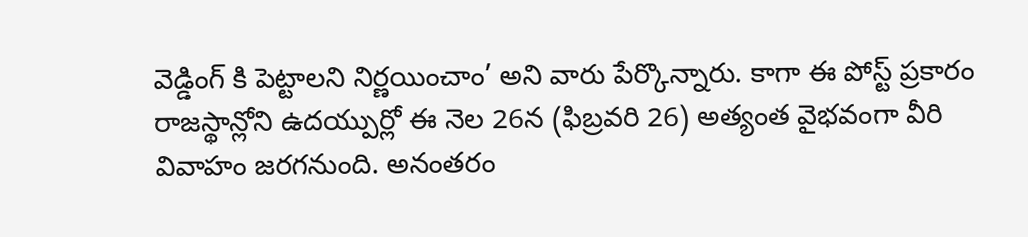వెడ్డింగ్ కి పెట్టాలని నిర్ణయించాం’ అని వారు పేర్కొన్నారు. కాగా ఈ పోస్ట్ ప్రకారం రాజస్థాన్లోని ఉదయ్పుర్లో ఈ నెల 26న (ఫిబ్రవరి 26) అత్యంత వైభవంగా వీరి వివాహం జరగనుంది. అనంతరం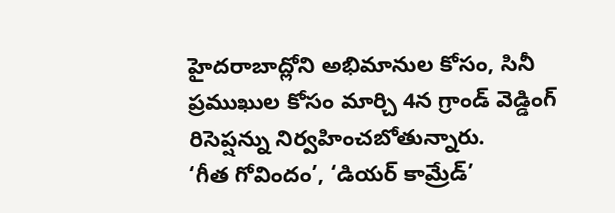హైదరాబాద్లోని అభిమానుల కోసం, సినీ ప్రముఖుల కోసం మార్చి 4న గ్రాండ్ వెడ్డింగ్ రిసెప్షన్ను నిర్వహించబోతున్నారు.
‘గీత గోవిందం’, ‘డియర్ కామ్రేడ్’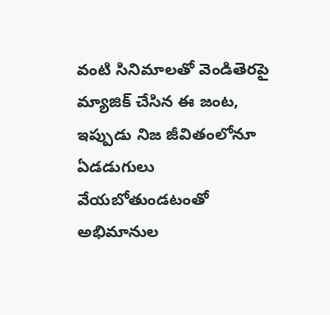వంటి సినిమాలతో వెండితెరపై మ్యాజిక్ చేసిన ఈ జంట, ఇప్పుడు నిజ జీవితంలోనూ ఏడడుగులు వేయబోతుండటంతో అభిమానుల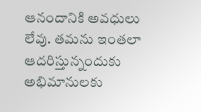ఆనందానికి అవధులు లేవు. తమను ఇంతలా ఆదరిస్తున్నందుకు అభిమానులకు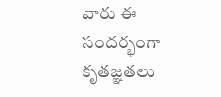వారు ఈ సందర్భంగా కృతజ్ఞతలు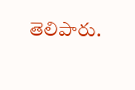తెలిపారు.